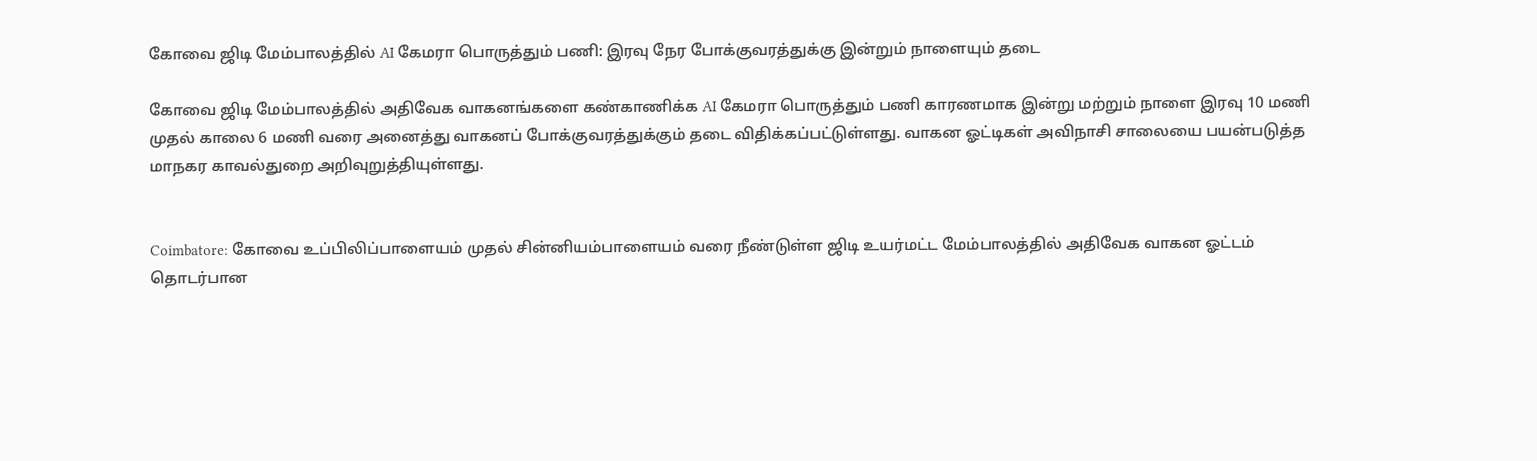கோவை ஜிடி மேம்பாலத்தில் AI கேமரா பொருத்தும் பணி: இரவு நேர போக்குவரத்துக்கு இன்றும் நாளையும் தடை

கோவை ஜிடி மேம்பாலத்தில் அதிவேக வாகனங்களை கண்காணிக்க AI கேமரா பொருத்தும் பணி காரணமாக இன்று மற்றும் நாளை இரவு 10 மணி முதல் காலை 6 மணி வரை அனைத்து வாகனப் போக்குவரத்துக்கும் தடை விதிக்கப்பட்டுள்ளது. வாகன ஓட்டிகள் அவிநாசி சாலையை பயன்படுத்த மாநகர காவல்துறை அறிவுறுத்தியுள்ளது.


Coimbatore: கோவை உப்பிலிப்பாளையம் முதல் சின்னியம்பாளையம் வரை நீண்டுள்ள ஜிடி உயர்மட்ட மேம்பாலத்தில் அதிவேக வாகன ஓட்டம் தொடர்பான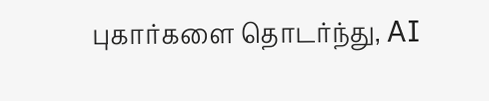புகார்களை தொடர்ந்து, AI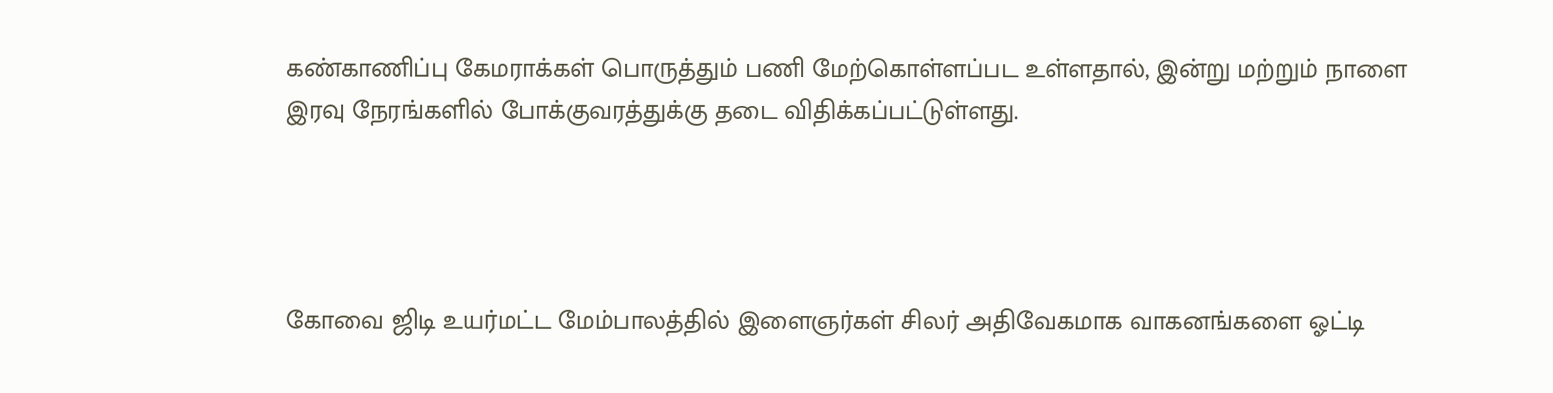கண்காணிப்பு கேமராக்கள் பொருத்தும் பணி மேற்கொள்ளப்பட உள்ளதால், இன்று மற்றும் நாளை இரவு நேரங்களில் போக்குவரத்துக்கு தடை விதிக்கப்பட்டுள்ளது.




கோவை ஜிடி உயர்மட்ட மேம்பாலத்தில் இளைஞர்கள் சிலர் அதிவேகமாக வாகனங்களை ஓட்டி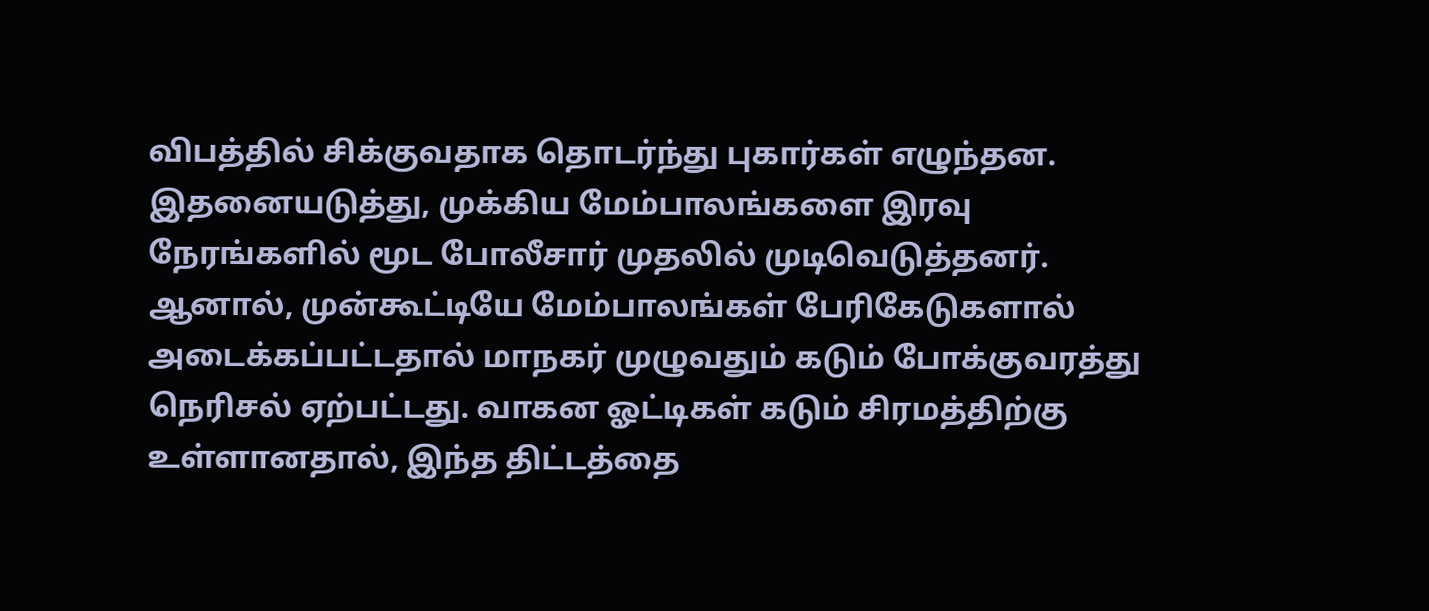விபத்தில் சிக்குவதாக தொடர்ந்து புகார்கள் எழுந்தன. இதனையடுத்து, முக்கிய மேம்பாலங்களை இரவு நேரங்களில் மூட போலீசார் முதலில் முடிவெடுத்தனர். ஆனால், முன்கூட்டியே மேம்பாலங்கள் பேரிகேடுகளால் அடைக்கப்பட்டதால் மாநகர் முழுவதும் கடும் போக்குவரத்து நெரிசல் ஏற்பட்டது. வாகன ஓட்டிகள் கடும் சிரமத்திற்கு உள்ளானதால், இந்த திட்டத்தை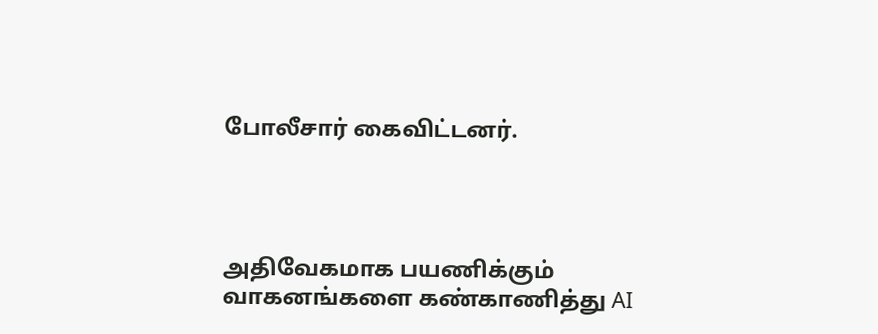போலீசார் கைவிட்டனர்.




அதிவேகமாக பயணிக்கும் வாகனங்களை கண்காணித்து AI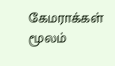கேமராக்கள் மூலம்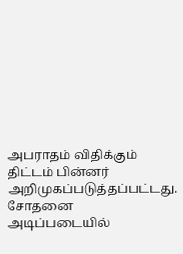அபராதம் விதிக்கும் திட்டம் பின்னர் அறிமுகப்படுத்தப்பட்டது. சோதனை அடிப்படையில்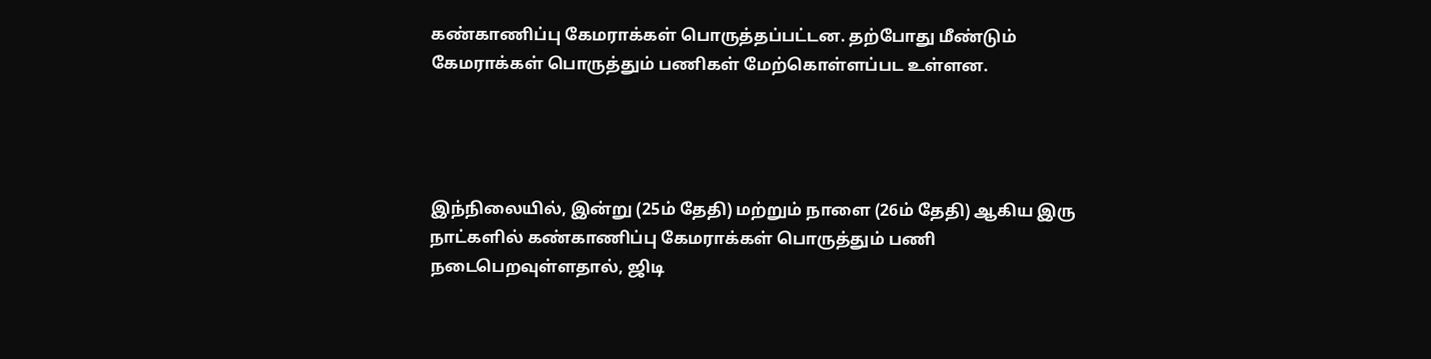கண்காணிப்பு கேமராக்கள் பொருத்தப்பட்டன. தற்போது மீண்டும் கேமராக்கள் பொருத்தும் பணிகள் மேற்கொள்ளப்பட உள்ளன.




இந்நிலையில், இன்று (25ம் தேதி) மற்றும் நாளை (26ம் தேதி) ஆகிய இரு நாட்களில் கண்காணிப்பு கேமராக்கள் பொருத்தும் பணி நடைபெறவுள்ளதால், ஜிடி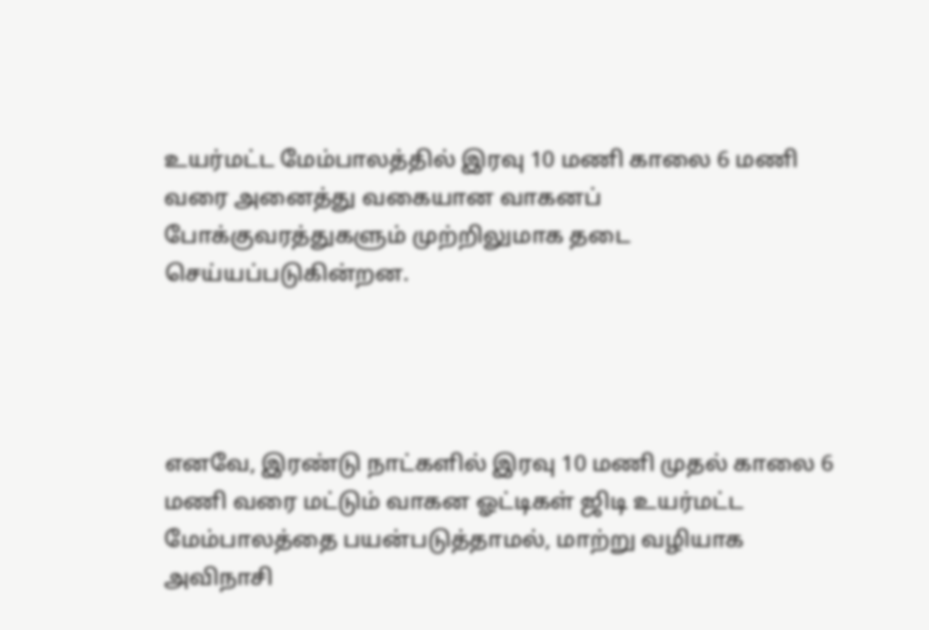உயர்மட்ட மேம்பாலத்தில் இரவு 10 மணி காலை 6 மணி வரை அனைத்து வகையான வாகனப் போக்குவரத்துகளும் முற்றிலுமாக தடை செய்யப்படுகின்றன.




எனவே, இரண்டு நாட்களில் இரவு 10 மணி முதல் காலை 6 மணி வரை மட்டும் வாகன ஓட்டிகள் ஜிடி உயர்மட்ட மேம்பாலத்தை பயன்படுத்தாமல், மாற்று வழியாக அவிநாசி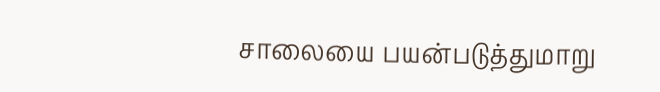சாலையை பயன்படுத்துமாறு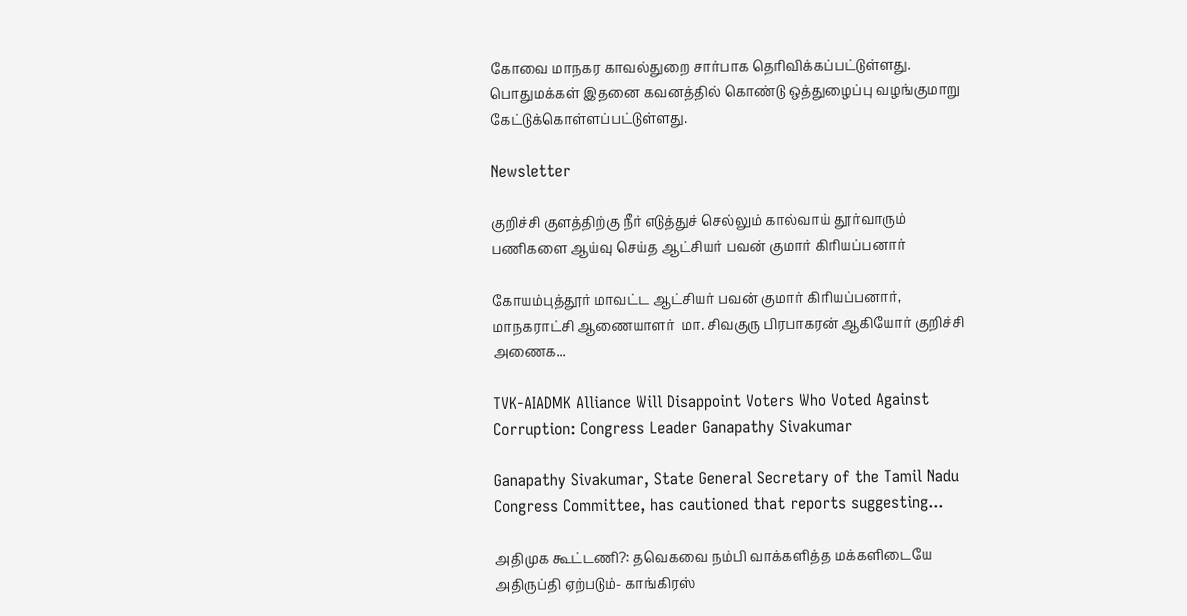கோவை மாநகர காவல்துறை சார்பாக தெரிவிக்கப்பட்டுள்ளது. பொதுமக்கள் இதனை கவனத்தில் கொண்டு ஒத்துழைப்பு வழங்குமாறு கேட்டுக்கொள்ளப்பட்டுள்ளது.

Newsletter

குறிச்சி குளத்திற்கு நீர் எடுத்துச் செல்லும் கால்வாய் தூர்வாரும் பணிகளை ஆய்வு செய்த ஆட்சியர் பவன் குமார் கிரியப்பனார்

கோயம்புத்தூர் மாவட்ட ஆட்சியர் பவன் குமார் கிரியப்பனார், மாநகராட்சி ஆணையாளர்  மா. சிவகுரு பிரபாகரன் ஆகியோர் குறிச்சி அணைக...

TVK-AIADMK Alliance Will Disappoint Voters Who Voted Against Corruption: Congress Leader Ganapathy Sivakumar

Ganapathy Sivakumar, State General Secretary of the Tamil Nadu Congress Committee, has cautioned that reports suggesting...

அதிமுக கூட்டணி?: தவெகவை நம்பி வாக்களித்த மக்களிடையே அதிருப்தி ஏற்படும்- காங்கிரஸ்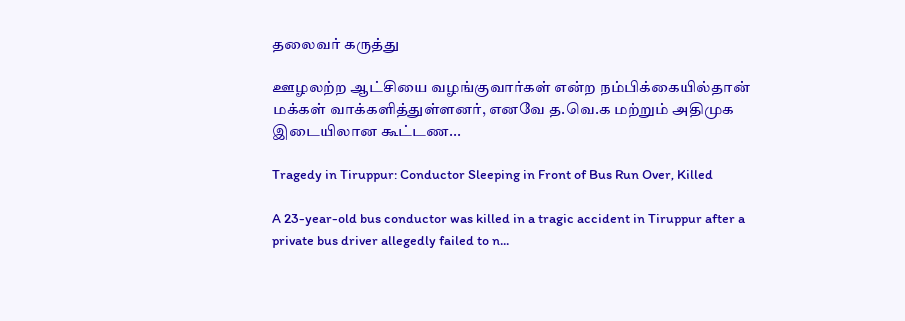தலைவர் கருத்து

ஊழலற்ற ஆட்சியை வழங்குவார்கள் என்ற நம்பிக்கையில்தான் மக்கள் வாக்களித்துள்ளனர், எனவே த.வெ.க மற்றும் அதிமுக இடையிலான கூட்டண...

Tragedy in Tiruppur: Conductor Sleeping in Front of Bus Run Over, Killed

A 23-year-old bus conductor was killed in a tragic accident in Tiruppur after a private bus driver allegedly failed to n...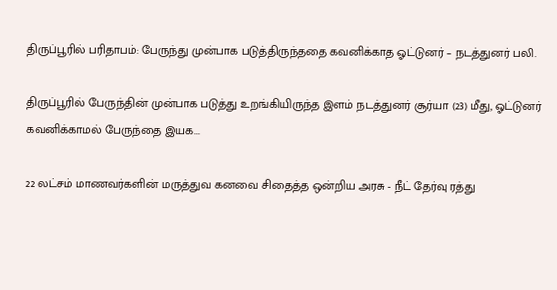திருப்பூரில் பரிதாபம்: பேருந்து முன்பாக படுத்திருந்ததை கவனிக்காத ஓட்டுனர் – நடத்துனர் பலி.

திருப்பூரில் பேருந்தின் முன்பாக படுத்து உறங்கியிருந்த இளம் நடத்துனர் சூர்யா (23) மீது, ஓட்டுனர் கவனிக்காமல் பேருந்தை இயக...

22 லட்சம் மாணவர்களின் மருத்துவ கனவை சிதைத்த ஒன்றிய அரசு - நீட் தேர்வு ரத்து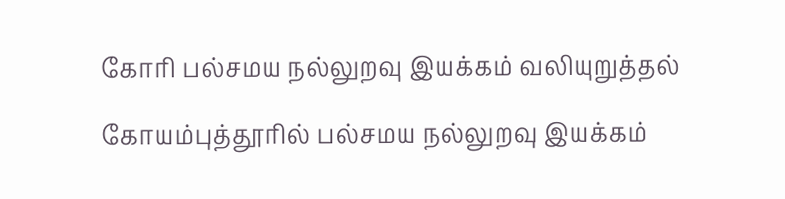கோரி பல்சமய நல்லுறவு இயக்கம் வலியுறுத்தல்

கோயம்புத்தூரில் பல்சமய நல்லுறவு இயக்கம்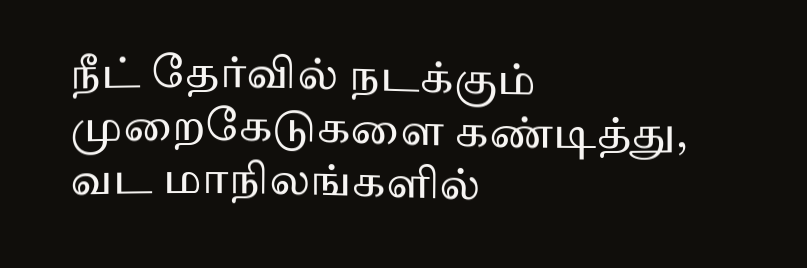நீட் தேர்வில் நடக்கும் முறைகேடுகளை கண்டித்து, வட மாநிலங்களில்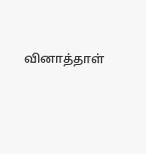வினாத்தாள்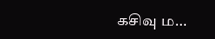கசிவு ம...